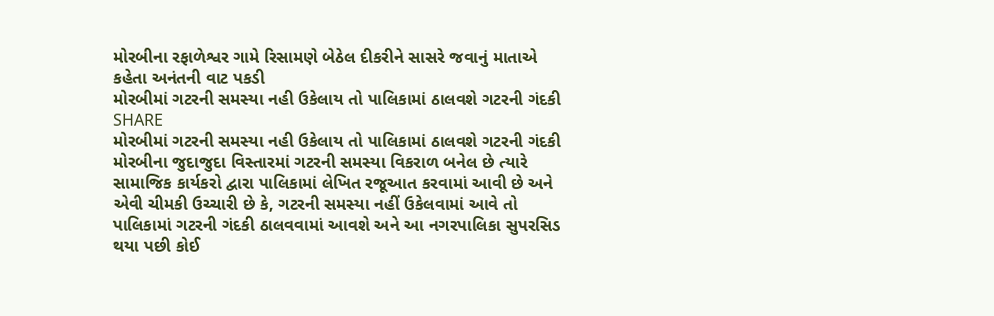મોરબીના રફાળેશ્વર ગામે રિસામણે બેઠેલ દીકરીને સાસરે જવાનું માતાએ કહેતા અનંતની વાટ પકડી
મોરબીમાં ગટરની સમસ્યા નહી ઉકેલાય તો પાલિકામાં ઠાલવશે ગટરની ગંદકી
SHARE
મોરબીમાં ગટરની સમસ્યા નહી ઉકેલાય તો પાલિકામાં ઠાલવશે ગટરની ગંદકી
મોરબીના જુદાજુદા વિસ્તારમાં ગટરની સમસ્યા વિકરાળ બનેલ છે ત્યારે સામાજિક કાર્યકરો દ્વારા પાલિકામાં લેખિત રજૂઆત કરવામાં આવી છે અને એવી ચીમકી ઉચ્ચારી છે કે, ગટરની સમસ્યા નહીં ઉકેલવામાં આવે તો પાલિકામાં ગટરની ગંદકી ઠાલવવામાં આવશે અને આ નગરપાલિકા સુપરસિડ થયા પછી કોઈ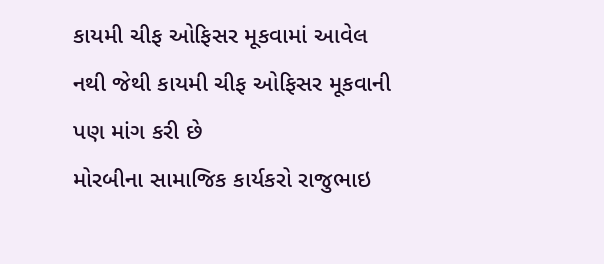કાયમી ચીફ ઓફિસર મૂકવામાં આવેલ નથી જેથી કાયમી ચીફ ઓફિસર મૂકવાની પણ માંગ કરી છે
મોરબીના સામાજિક કાર્યકરો રાજુભાઇ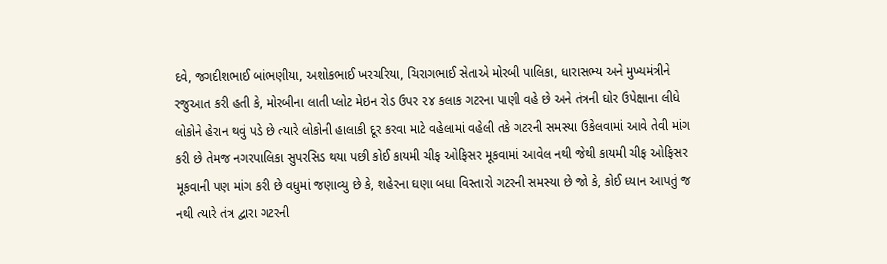દવે, જગદીશભાઈ બાંભણીયા, અશોકભાઈ ખરચરિયા, ચિરાગભાઈ સેતાએ મોરબી પાલિકા, ધારાસભ્ય અને મુખ્યમંત્રીને રજુઆત કરી હતી કે, મોરબીના લાતી પ્લોટ મેઇન રોડ ઉપર ૨૪ કલાક ગટરના પાણી વહે છે અને તંત્રની ઘોર ઉપેક્ષાના લીધે લોકોને હેરાન થવું પડે છે ત્યારે લોકોની હાલાકી દૂર કરવા માટે વહેલામાં વહેલી તકે ગટરની સમસ્યા ઉકેલવામાં આવે તેવી માંગ કરી છે તેમજ નગરપાલિકા સુપરસિડ થયા પછી કોઈ કાયમી ચીફ ઓફિસર મૂકવામાં આવેલ નથી જેથી કાયમી ચીફ ઓફિસર મૂકવાની પણ માંગ કરી છે વધુમાં જણાવ્યુ છે કે, શહેરના ઘણા બધા વિસ્તારો ગટરની સમસ્યા છે જો કે, કોઈ ધ્યાન આપતું જ નથી ત્યારે તંત્ર દ્વારા ગટરની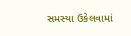સમસ્યા ઉકેલવામાં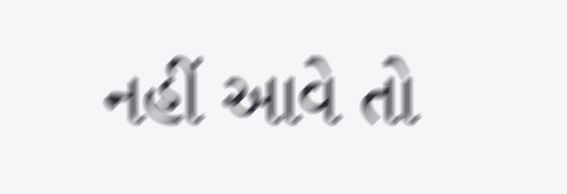નહીં આવે તો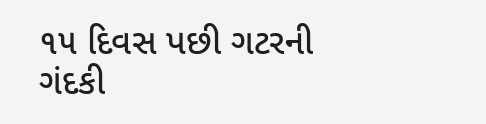૧૫ દિવસ પછી ગટરની ગંદકી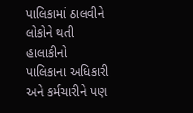પાલિકામાં ઠાલવીને લોકોને થતી હાલાકીનો પાલિકાના અધિકારી અને કર્મચારીને પણ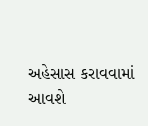અહેસાસ કરાવવામાં આવશે